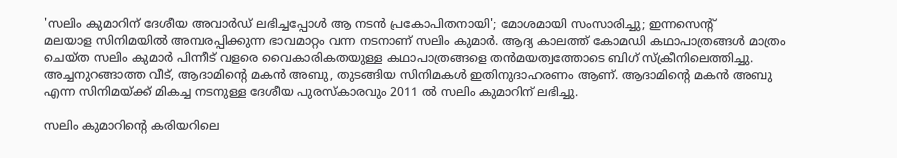'സലിം കുമാറിന് ദേശീയ അവാർഡ് ലഭിച്ചപ്പോൾ ആ നടൻ പ്രകോപിതനായി'; മോശമായി സംസാരിച്ചു; ഇന്നസെന്റ്
മലയാള സിനിമയിൽ അമ്പരപ്പിക്കുന്ന ഭാവമാറ്റം വന്ന നടനാണ് സലിം കുമാർ. ആദ്യ കാലത്ത് കോമഡി കഥാപാത്രങ്ങൾ മാത്രം ചെയ്ത സലിം കുമാർ പിന്നീട് വളരെ വൈകാരികതയുള്ള കഥാപാത്രങ്ങളെ തൻമയത്വത്തോടെ ബിഗ് സ്ക്രീനിലെത്തിച്ചു. അച്ചനുറങ്ങാത്ത വീട്, ആദാമിന്റെ മകൻ അബു, തുടങ്ങിയ സിനിമകൾ ഇതിനുദാഹരണം ആണ്. ആദാമിന്റെ മകൻ അബു എന്ന സിനിമയ്ക്ക് മികച്ച നടനുള്ള ദേശീയ പുരസ്കാരവും 2011 ൽ സലിം കുമാറിന് ലഭിച്ചു.

സലിം കുമാറിന്റെ കരിയറിലെ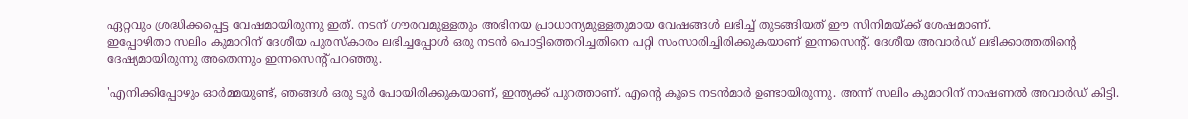ഏറ്റവും ശ്രദ്ധിക്കപ്പെട്ട വേഷമായിരുന്നു ഇത്. നടന് ഗൗരവമുള്ളതും അഭിനയ പ്രാധാന്യമുള്ളതുമായ വേഷങ്ങൾ ലഭിച്ച് തുടങ്ങിയത് ഈ സിനിമയ്ക്ക് ശേഷമാണ്.
ഇപ്പോഴിതാ സലിം കുമാറിന് ദേശീയ പുരസ്കാരം ലഭിച്ചപ്പോൾ ഒരു നടൻ പൊട്ടിത്തെറിച്ചതിനെ പറ്റി സംസാരിച്ചിരിക്കുകയാണ് ഇന്നസെന്റ്. ദേശീയ അവാർഡ് ലഭിക്കാത്തതിന്റെ ദേഷ്യമായിരുന്നു അതെന്നും ഇന്നസെന്റ് പറഞ്ഞു.

'എനിക്കിപ്പോഴും ഓർമ്മയുണ്ട്, ഞങ്ങൾ ഒരു ടൂർ പോയിരിക്കുകയാണ്, ഇന്ത്യക്ക് പുറത്താണ്. എന്റെ കൂടെ നടൻമാർ ഉണ്ടായിരുന്നു. അന്ന് സലിം കുമാറിന് നാഷണൽ അവാർഡ് കിട്ടി.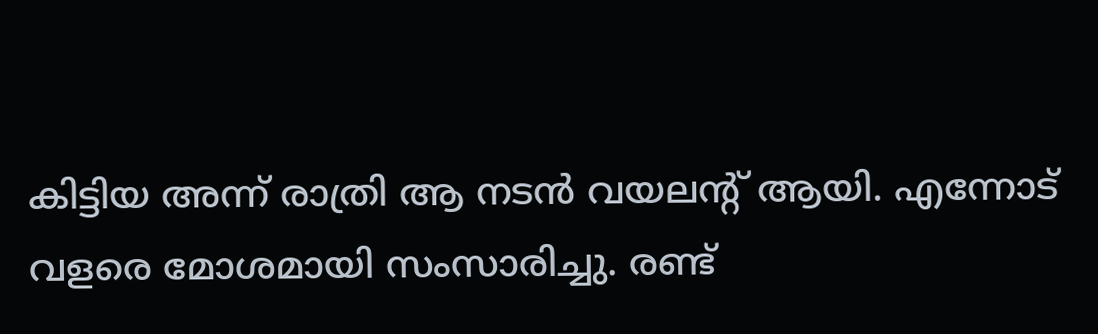കിട്ടിയ അന്ന് രാത്രി ആ നടൻ വയലന്റ് ആയി. എന്നോട് വളരെ മോശമായി സംസാരിച്ചു. രണ്ട്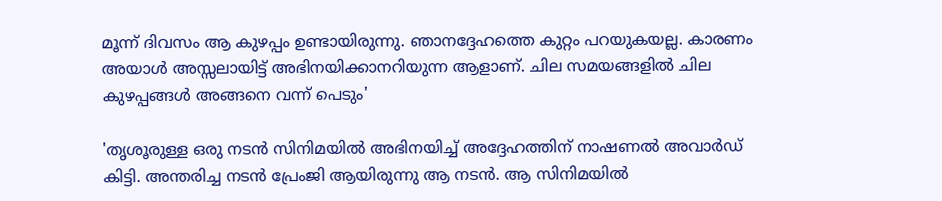മൂന്ന് ദിവസം ആ കുഴപ്പം ഉണ്ടായിരുന്നു. ഞാനദ്ദേഹത്തെ കുറ്റം പറയുകയല്ല. കാരണം അയാൾ അസ്സലായിട്ട് അഭിനയിക്കാനറിയുന്ന ആളാണ്. ചില സമയങ്ങളിൽ ചില കുഴപ്പങ്ങൾ അങ്ങനെ വന്ന് പെടും'

'തൃശൂരുള്ള ഒരു നടൻ സിനിമയിൽ അഭിനയിച്ച് അദ്ദേഹത്തിന് നാഷണൽ അവാർഡ് കിട്ടി. അന്തരിച്ച നടൻ പ്രേംജി ആയിരുന്നു ആ നടൻ. ആ സിനിമയിൽ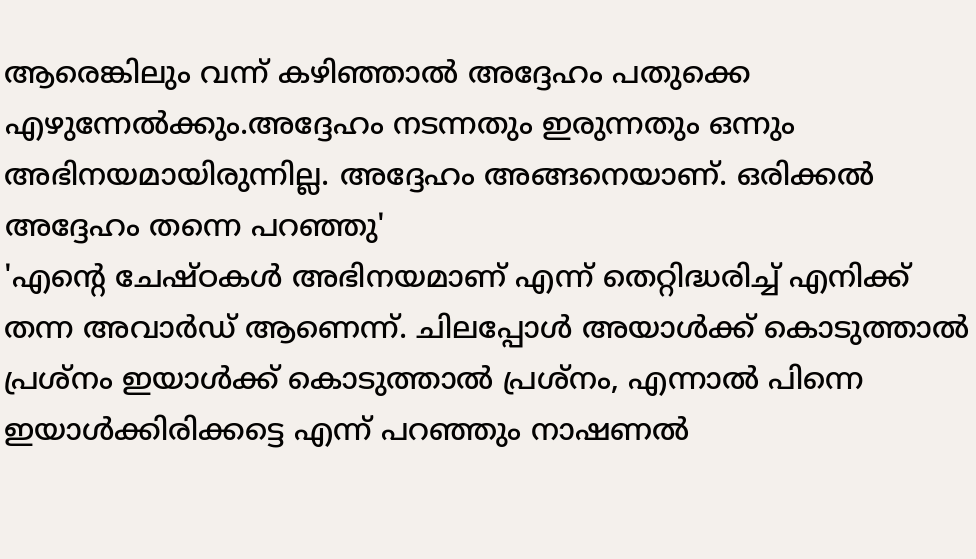ആരെങ്കിലും വന്ന് കഴിഞ്ഞാൽ അദ്ദേഹം പതുക്കെ എഴുന്നേൽക്കും.അദ്ദേഹം നടന്നതും ഇരുന്നതും ഒന്നും അഭിനയമായിരുന്നില്ല. അദ്ദേഹം അങ്ങനെയാണ്. ഒരിക്കൽ അദ്ദേഹം തന്നെ പറഞ്ഞു'
'എന്റെ ചേഷ്ഠകൾ അഭിനയമാണ് എന്ന് തെറ്റിദ്ധരിച്ച് എനിക്ക് തന്ന അവാർഡ് ആണെന്ന്. ചിലപ്പോൾ അയാൾക്ക് കൊടുത്താൽ പ്രശ്നം ഇയാൾക്ക് കൊടുത്താൽ പ്രശ്നം, എന്നാൽ പിന്നെ ഇയാൾക്കിരിക്കട്ടെ എന്ന് പറഞ്ഞും നാഷണൽ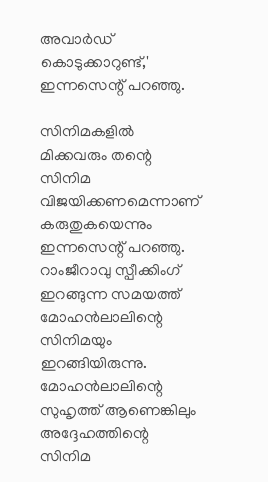അവാർഡ് കൊടുക്കാറുണ്ട്,' ഇന്നസെന്റ് പറഞ്ഞു.

സിനിമകളിൽ മിക്കവരും തന്റെ സിനിമ വിജയിക്കണമെന്നാണ് കരുതുകയെന്നും ഇന്നസെന്റ് പറഞ്ഞു. റാംജീറാവു സ്പീക്കിംഗ് ഇറങ്ങുന്ന സമയത്ത് മോഹൻലാലിന്റെ സിനിമയും ഇറങ്ങിയിരുന്നു. മോഹൻലാലിന്റെ സുഹൃത്ത് ആണെങ്കിലും അദ്ദേഹത്തിന്റെ സിനിമ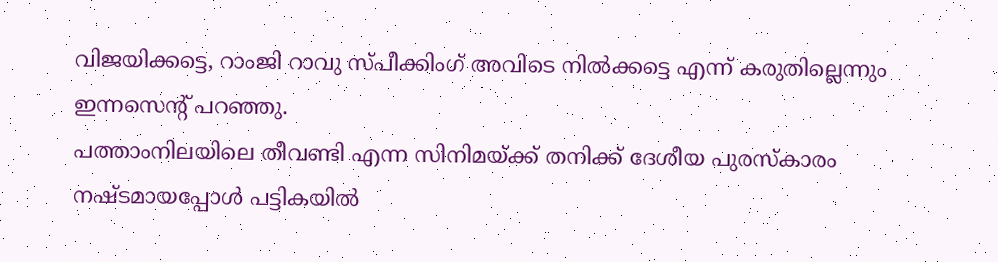വിജയിക്കട്ടെ, റാംജി റാവു സ്പീക്കിംഗ് അവിടെ നിൽക്കട്ടെ എന്ന് കരുതില്ലെന്നും ഇന്നസെന്റ് പറഞ്ഞു.
പത്താംനിലയിലെ തീവണ്ടി എന്ന സിനിമയ്ക്ക് തനിക്ക് ദേശീയ പുരസ്കാരം നഷ്ടമായപ്പോൾ പട്ടികയിൽ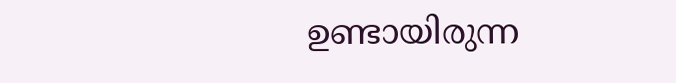ഉണ്ടായിരുന്ന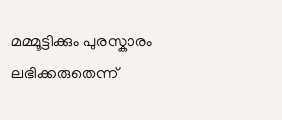മമ്മൂട്ടിക്കും പുരസ്കാരം ലഭിക്കരുതെന്ന്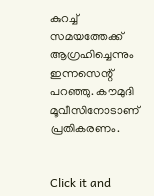കുറച്ച് സമയത്തേക്ക് ആഗ്രഹിച്ചെന്നും ഇന്നസെന്റ് പറഞ്ഞു. കൗമുദി മൂവീസിനോടാണ് പ്രതികരണം.


Click it and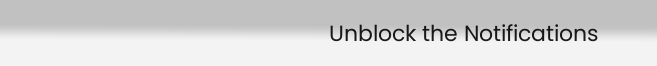Unblock the Notifications